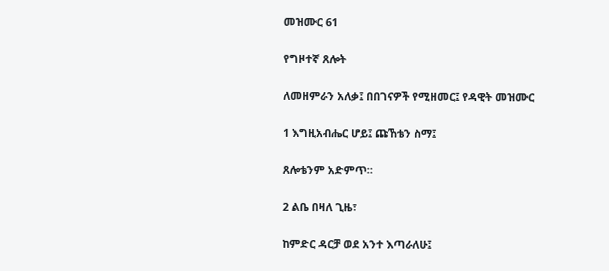መዝሙር 61

የግዞተኛ ጸሎት

ለመዘምራን አለቃ፤ በበገናዎች የሚዘመር፤ የዳዊት መዝሙር

1 እግዚአብሔር ሆይ፤ ጩኸቴን ስማ፤

ጸሎቴንም አድምጥ።

2 ልቤ በዛለ ጊዜ፣

ከምድር ዳርቻ ወደ አንተ እጣራለሁ፤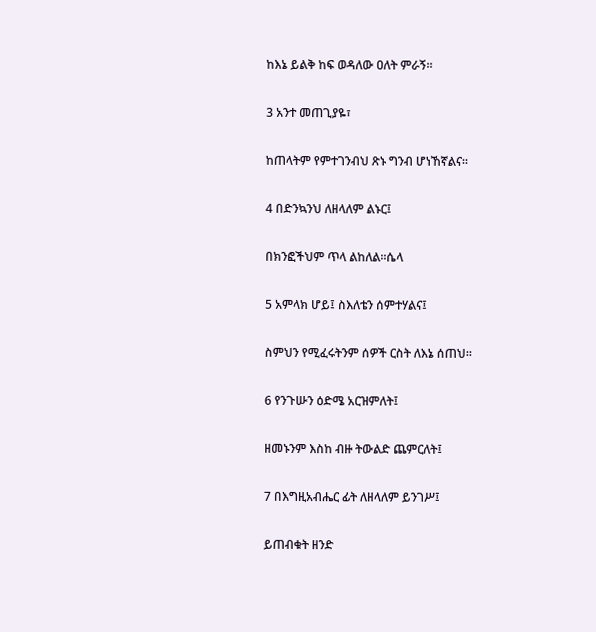ከእኔ ይልቅ ከፍ ወዳለው ዐለት ምራኝ።

3 አንተ መጠጊያዬ፣

ከጠላትም የምተገንብህ ጽኑ ግንብ ሆነኸኛልና።

4 በድንኳንህ ለዘላለም ልኑር፤

በክንፎችህም ጥላ ልከለል።ሴላ

5 አምላክ ሆይ፤ ስእለቴን ሰምተሃልና፤

ስምህን የሚፈሩትንም ሰዎች ርስት ለእኔ ሰጠህ።

6 የንጉሡን ዕድሜ አርዝምለት፤

ዘመኑንም እስከ ብዙ ትውልድ ጨምርለት፤

7 በእግዚአብሔር ፊት ለዘላለም ይንገሥ፤

ይጠብቁት ዘንድ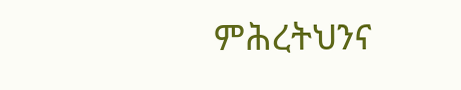ምሕረትህንና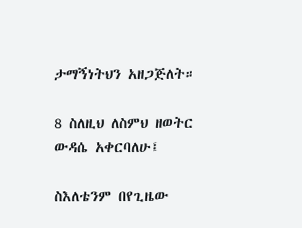ታማኝነትህን አዘጋጅለት።

8 ስለዚህ ለስምህ ዘወትር ውዳሴ አቀርባለሁ፤

ስእለቴንም በየጊዜው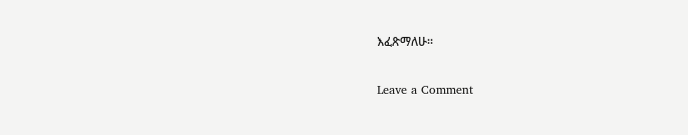እፈጽማለሁ።

Leave a Comment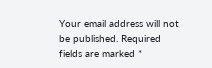Your email address will not be published. Required fields are marked *